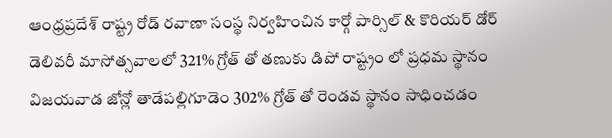ఆంధ్రప్రదేశ్ రాష్ట్ర రోడ్ రవాణా సంస్థ నిర్వహించిన కార్గో పార్సిల్ & కొరియర్ డోర్ డెలివరీ మాసోత్సవాలలో 321% గ్రోత్ తో తణుకు డిపో రాష్ట్రం లో ప్రధమ స్థానం విజయవాడ జోన్లో తాడేపల్లిగూడెం 302% గ్రోత్ తో రెండవ స్థానం సాధించడం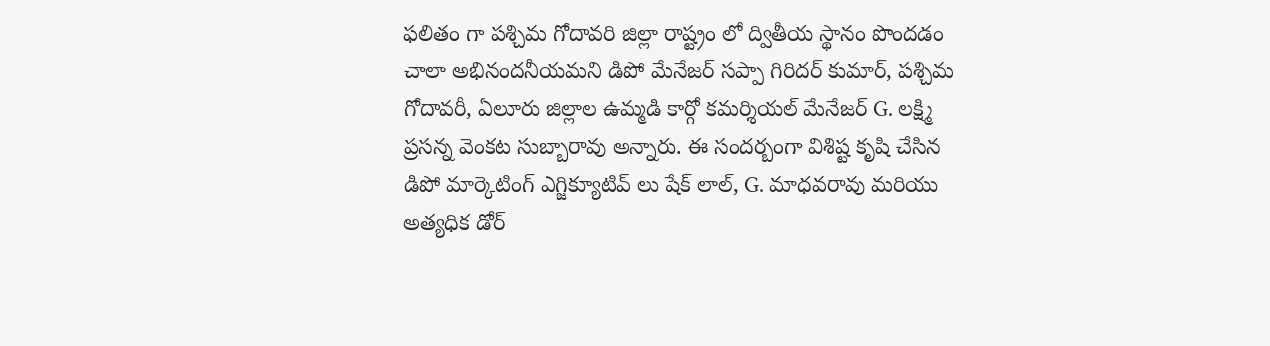ఫలితం గా పశ్చిమ గోదావరి జిల్లా రాష్ట్రం లో ద్వితీయ స్థానం పొందడం చాలా అభినందనీయమని డిపో మేనేజర్ సప్పా గిరిదర్ కుమార్, పశ్చిమ గోదావరీ, ఏలూరు జిల్లాల ఉమ్మడి కార్గో కమర్శియల్ మేనేజర్ G. లక్ష్మి ప్రసన్న వెంకట సుబ్బారావు అన్నారు. ఈ సందర్బంగా విశిష్ట కృషి చేసిన డిపో మార్కెటింగ్ ఎగ్జిక్యూటివ్ లు షేక్ లాల్, G. మాధవరావు మరియు అత్యధిక డోర్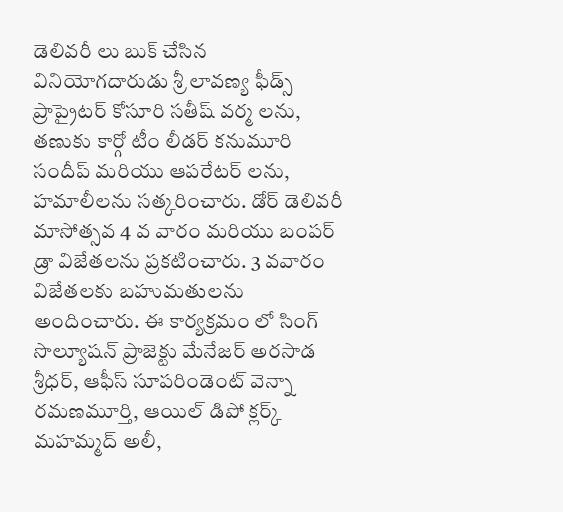డెలివరీ లు బుక్ చేసిన వినియోగదారుడు శ్రీ లావణ్య ఫీడ్స్ ప్రాప్రైటర్ కోసూరి సతీష్ వర్మ లను, తణుకు కార్గో టీం లీడర్ కనుమూరి సందీప్ మరియు ఆపరేటర్ లను, హమాలీలను సత్కరించారు. డోర్ డెలివరీ మాసోత్సవ 4 వ వారం మరియు బంపర్ డ్రా విజేతలను ప్రకటించారు. 3 వవారం విజేతలకు బహుమతులను అందించారు. ఈ కార్యక్రమం లో సింగ్ సొల్యూషన్ ప్రాజెక్టు మేనేజర్ అరసాడ శ్రీధర్, ఆఫీస్ సూపరిండెంట్ వెన్నా రమణమూర్తి, ఆయిల్ డిపో క్లర్క్ మహమ్మద్ అలీ,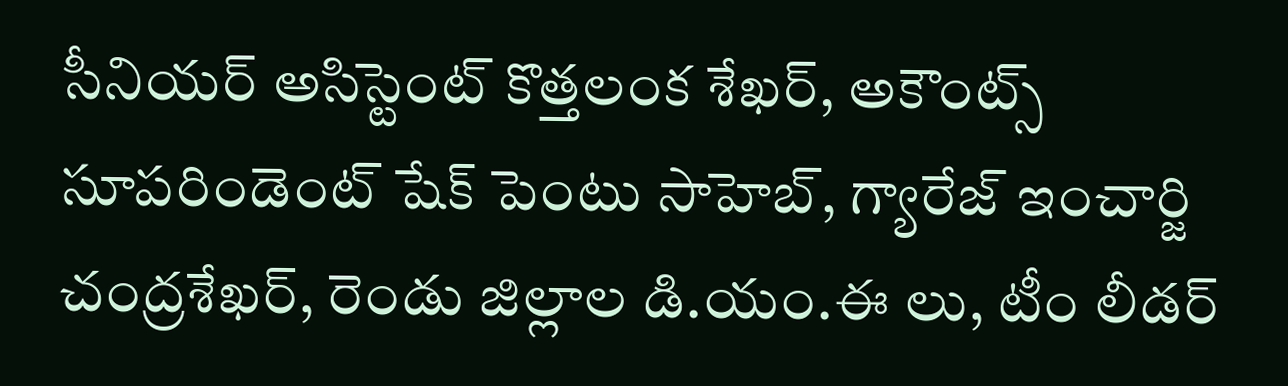సీనియర్ అసిస్టెంట్ కొత్తలంక శేఖర్, అకౌంట్స్ సూపరిండెంట్ షేక్ పెంటు సాహెబ్, గ్యారేజ్ ఇంచార్జి చంద్రశేఖర్, రెండు జిల్లాల డి.యం.ఈ లు, టీం లీడర్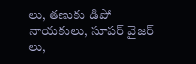లు, తణుకు డిపో నాయకులు, సూపర్ వైజర్ లు,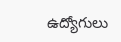ఉద్యోగులు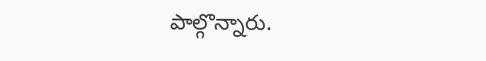పాల్గొన్నారు.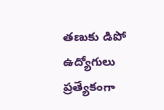తణుకు డిపో ఉద్యోగులు ప్రత్యేకంగా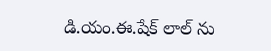డి.యం.ఈ.షేక్ లాల్ ను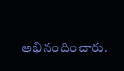అభినందించారు.